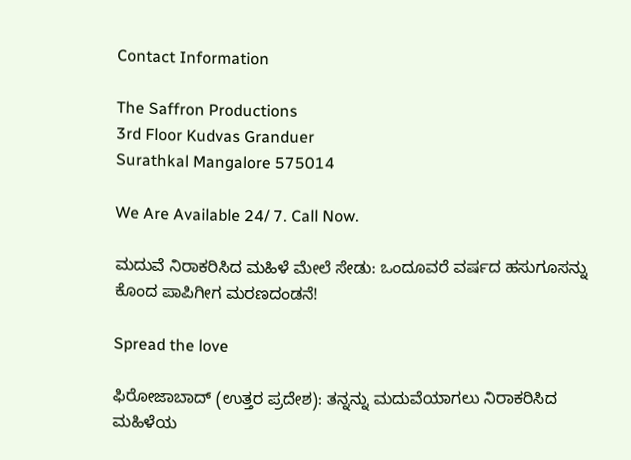Contact Information

The Saffron Productions
3rd Floor Kudvas Granduer
Surathkal Mangalore 575014

We Are Available 24/ 7. Call Now.

ಮದುವೆ ನಿರಾಕರಿಸಿದ ಮಹಿಳೆ ಮೇಲೆ ಸೇಡು: ಒಂದೂವರೆ ವರ್ಷದ ಹಸುಗೂಸನ್ನು ಕೊಂದ ಪಾಪಿಗೀಗ ಮರಣದಂಡನೆ!

Spread the love

ಫಿರೋಜಾಬಾದ್ (ಉತ್ತರ ಪ್ರದೇಶ): ತನ್ನನ್ನು ಮದುವೆಯಾಗಲು ನಿರಾಕರಿಸಿದ ಮಹಿಳೆಯ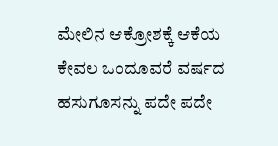ಮೇಲಿನ ಆಕ್ರೋಶಕ್ಕೆ ಆಕೆಯ ಕೇವಲ ಒಂದೂವರೆ ವರ್ಷದ ಹಸುಗೂಸನ್ನು ಪದೇ ಪದೇ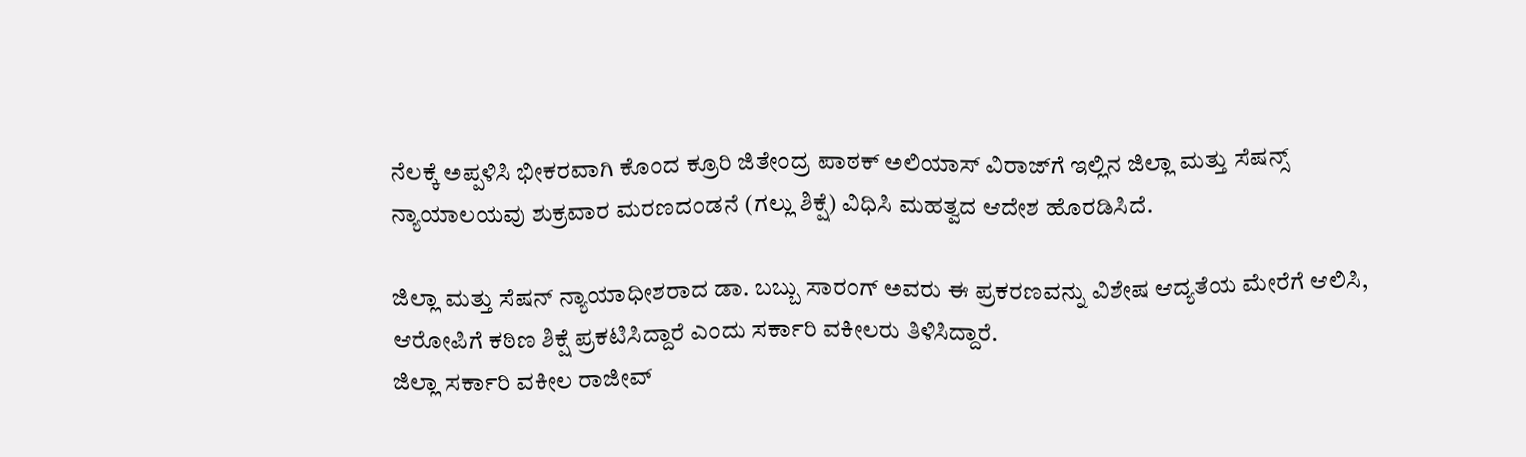ನೆಲಕ್ಕೆ ಅಪ್ಪಳಿಸಿ ಭೀಕರವಾಗಿ ಕೊಂದ ಕ್ರೂರಿ ಜಿತೇಂದ್ರ ಪಾಠಕ್ ಅಲಿಯಾಸ್ ವಿರಾಜ್‌ಗೆ ಇಲ್ಲಿನ ಜಿಲ್ಲಾ ಮತ್ತು ಸೆಷನ್ಸ್ ನ್ಯಾಯಾಲಯವು ಶುಕ್ರವಾರ ಮರಣದಂಡನೆ (ಗಲ್ಲು ಶಿಕ್ಷೆ) ವಿಧಿಸಿ ಮಹತ್ವದ ಆದೇಶ ಹೊರಡಿಸಿದೆ.

ಜಿಲ್ಲಾ ಮತ್ತು ಸೆಷನ್ ನ್ಯಾಯಾಧೀಶರಾದ ಡಾ. ಬಬ್ಬು ಸಾರಂಗ್ ಅವರು ಈ ಪ್ರಕರಣವನ್ನು ವಿಶೇಷ ಆದ್ಯತೆಯ ಮೇರೆಗೆ ಆಲಿಸಿ, ಆರೋಪಿಗೆ ಕಠಿಣ ಶಿಕ್ಷೆ ಪ್ರಕಟಿಸಿದ್ದಾರೆ ಎಂದು ಸರ್ಕಾರಿ ವಕೀಲರು ತಿಳಿಸಿದ್ದಾರೆ.
ಜಿಲ್ಲಾ ಸರ್ಕಾರಿ ವಕೀಲ ರಾಜೀವ್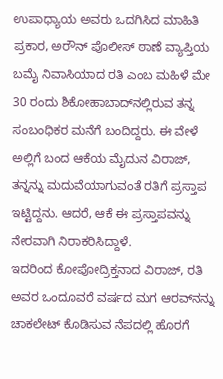ಉಪಾಧ್ಯಾಯ ಅವರು ಒದಗಿಸಿದ ಮಾಹಿತಿ ಪ್ರಕಾರ, ಅರೌನ್ ಪೊಲೀಸ್ ಠಾಣೆ ವ್ಯಾಪ್ತಿಯ ಬಮೈ ನಿವಾಸಿಯಾದ ರತಿ ಎಂಬ ಮಹಿಳೆ ಮೇ 30 ರಂದು ಶಿಕೋಹಾಬಾದ್‌ನಲ್ಲಿರುವ ತನ್ನ ಸಂಬಂಧಿಕರ ಮನೆಗೆ ಬಂದಿದ್ದರು. ಈ ವೇಳೆ ಅಲ್ಲಿಗೆ ಬಂದ ಆಕೆಯ ಮೈದುನ ವಿರಾಜ್, ತನ್ನನ್ನು ಮದುವೆಯಾಗುವಂತೆ ರತಿಗೆ ಪ್ರಸ್ತಾಪ ಇಟ್ಟಿದ್ದನು. ಆದರೆ, ಆಕೆ ಈ ಪ್ರಸ್ತಾಪವನ್ನು ನೇರವಾಗಿ ನಿರಾಕರಿಸಿದ್ದಾಳೆ.
ಇದರಿಂದ ಕೋಪೋದ್ರಿಕ್ತನಾದ ವಿರಾಜ್, ರತಿ ಅವರ ಒಂದೂವರೆ ವರ್ಷದ ಮಗ ಆರವ್‌ನನ್ನು ಚಾಕಲೇಟ್ ಕೊಡಿಸುವ ನೆಪದಲ್ಲಿ ಹೊರಗೆ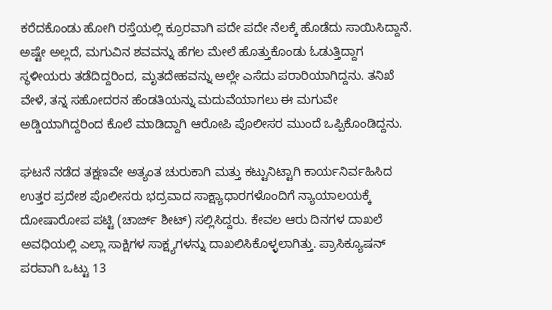ಕರೆದಕೊಂಡು ಹೋಗಿ ರಸ್ತೆಯಲ್ಲಿ ಕ್ರೂರವಾಗಿ ಪದೇ ಪದೇ ನೆಲಕ್ಕೆ ಹೊಡೆದು ಸಾಯಿಸಿದ್ದಾನೆ. ಅಷ್ಟೇ ಅಲ್ಲದೆ, ಮಗುವಿನ ಶವವನ್ನು ಹೆಗಲ ಮೇಲೆ ಹೊತ್ತುಕೊಂಡು ಓಡುತ್ತಿದ್ದಾಗ ಸ್ಥಳೀಯರು ತಡೆದಿದ್ದರಿಂದ, ಮೃತದೇಹವನ್ನು ಅಲ್ಲೇ ಎಸೆದು ಪರಾರಿಯಾಗಿದ್ದನು. ತನಿಖೆ ವೇಳೆ, ತನ್ನ ಸಹೋದರನ ಹೆಂಡತಿಯನ್ನು ಮದುವೆಯಾಗಲು ಈ ಮಗುವೇ ಅಡ್ಡಿಯಾಗಿದ್ದರಿಂದ ಕೊಲೆ ಮಾಡಿದ್ದಾಗಿ ಆರೋಪಿ ಪೊಲೀಸರ ಮುಂದೆ ಒಪ್ಪಿಕೊಂಡಿದ್ದನು.

ಘಟನೆ ನಡೆದ ತಕ್ಷಣವೇ ಅತ್ಯಂತ ಚುರುಕಾಗಿ ಮತ್ತು ಕಟ್ಟುನಿಟ್ಟಾಗಿ ಕಾರ್ಯನಿರ್ವಹಿಸಿದ ಉತ್ತರ ಪ್ರದೇಶ ಪೊಲೀಸರು ಭದ್ರವಾದ ಸಾಕ್ಷ್ಯಾಧಾರಗಳೊಂದಿಗೆ ನ್ಯಾಯಾಲಯಕ್ಕೆ ದೋಷಾರೋಪ ಪಟ್ಟಿ (ಚಾರ್ಜ್ ಶೀಟ್) ಸಲ್ಲಿಸಿದ್ದರು. ಕೇವಲ ಆರು ದಿನಗಳ ದಾಖಲೆ ಅವಧಿಯಲ್ಲಿ ಎಲ್ಲಾ ಸಾಕ್ಷಿಗಳ ಸಾಕ್ಷ್ಯಗಳನ್ನು ದಾಖಲಿಸಿಕೊಳ್ಳಲಾಗಿತ್ತು. ಪ್ರಾಸಿಕ್ಯೂಷನ್ ಪರವಾಗಿ ಒಟ್ಟು 13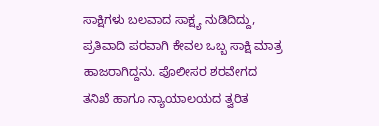ಸಾಕ್ಷಿಗಳು ಬಲವಾದ ಸಾಕ್ಷ್ಯ ನುಡಿದಿದ್ದು, ಪ್ರತಿವಾದಿ ಪರವಾಗಿ ಕೇವಲ ಒಬ್ಬ ಸಾಕ್ಷಿ ಮಾತ್ರ ಹಾಜರಾಗಿದ್ದನು. ಪೊಲೀಸರ ಶರವೇಗದ ತನಿಖೆ ಹಾಗೂ ನ್ಯಾಯಾಲಯದ ತ್ವರಿತ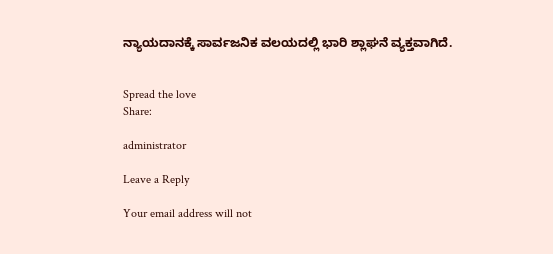ನ್ಯಾಯದಾನಕ್ಕೆ ಸಾರ್ವಜನಿಕ ವಲಯದಲ್ಲಿ ಭಾರಿ ಶ್ಲಾಘನೆ ವ್ಯಕ್ತವಾಗಿದೆ.


Spread the love
Share:

administrator

Leave a Reply

Your email address will not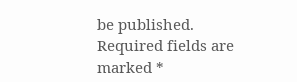be published. Required fields are marked *